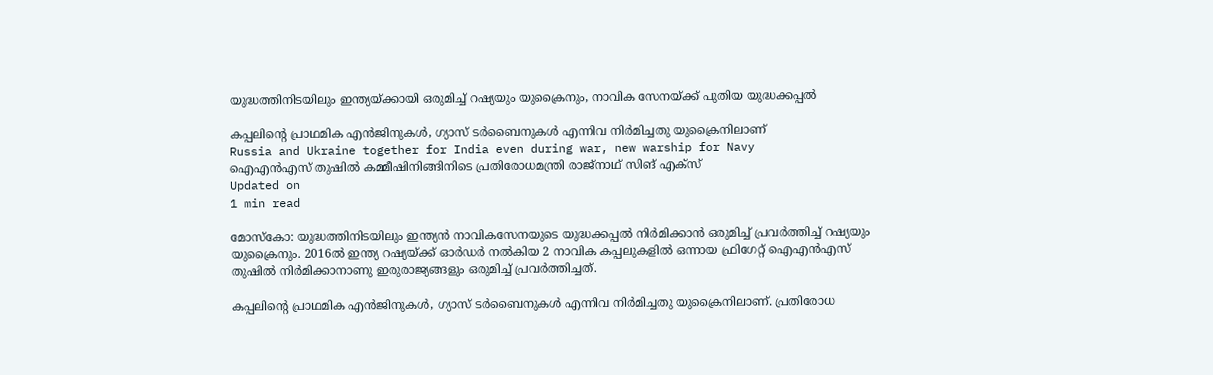യുദ്ധത്തിനിടയിലും ഇന്ത്യയ്ക്കായി ഒരുമിച്ച് റഷ്യയും യുക്രൈനും, നാവിക സേനയ്ക്ക് പുതിയ യുദ്ധക്കപ്പല്‍

കപ്പലിന്റെ പ്രാഥമിക എന്‍ജിനുകള്‍, ഗ്യാസ് ടര്‍ബൈനുകള്‍ എന്നിവ നിര്‍മിച്ചതു യുക്രൈനിലാണ്
Russia and Ukraine together for India even during war, new warship for Navy
ഐഎന്‍എസ് തുഷില്‍ കമ്മീഷിനിങ്ങിനിടെ പ്രതിരോധമന്ത്രി രാജ്‌നാഥ് സിങ് എക്‌സ്
Updated on
1 min read

മോസ്‌കോ: യുദ്ധത്തിനിടയിലും ഇന്ത്യന്‍ നാവികസേനയുടെ യുദ്ധക്കപ്പല്‍ നിര്‍മിക്കാന്‍ ഒരുമിച്ച് പ്രവര്‍ത്തിച്ച് റഷ്യയും യുക്രൈനും. 2016ല്‍ ഇന്ത്യ റഷ്യയ്ക്ക് ഓര്‍ഡര്‍ നല്‍കിയ 2 നാവിക കപ്പലുകളില്‍ ഒന്നായ ഫ്രിഗേറ്റ് ഐഎന്‍എസ് തുഷില്‍ നിര്‍മിക്കാനാണു ഇരുരാജ്യങ്ങളും ഒരുമിച്ച് പ്രവര്‍ത്തിച്ചത്.

കപ്പലിന്റെ പ്രാഥമിക എന്‍ജിനുകള്‍, ഗ്യാസ് ടര്‍ബൈനുകള്‍ എന്നിവ നിര്‍മിച്ചതു യുക്രൈനിലാണ്. പ്രതിരോധ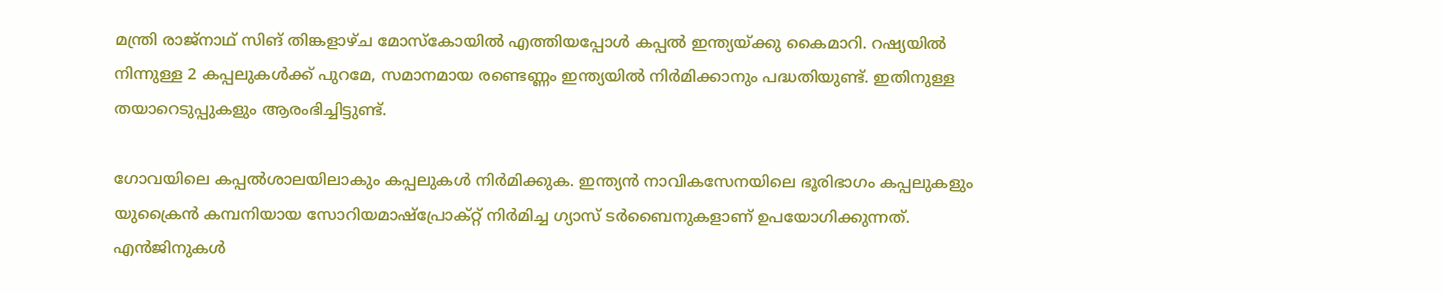മന്ത്രി രാജ്‌നാഥ് സിങ് തിങ്കളാഴ്ച മോസ്‌കോയില്‍ എത്തിയപ്പോള്‍ കപ്പല്‍ ഇന്ത്യയ്ക്കു കൈമാറി. റഷ്യയില്‍ നിന്നുള്ള 2 കപ്പലുകള്‍ക്ക് പുറമേ, സമാനമായ രണ്ടെണ്ണം ഇന്ത്യയില്‍ നിര്‍മിക്കാനും പദ്ധതിയുണ്ട്. ഇതിനുള്ള തയാറെടുപ്പുകളും ആരംഭിച്ചിട്ടുണ്ട്.

ഗോവയിലെ കപ്പല്‍ശാലയിലാകും കപ്പലുകള്‍ നിര്‍മിക്കുക. ഇന്ത്യന്‍ നാവികസേനയിലെ ഭൂരിഭാഗം കപ്പലുകളും യുക്രൈന്‍ കമ്പനിയായ സോറിയമാഷ്‌പ്രോക്റ്റ് നിര്‍മിച്ച ഗ്യാസ് ടര്‍ബൈനുകളാണ് ഉപയോഗിക്കുന്നത്. എന്‍ജിനുകള്‍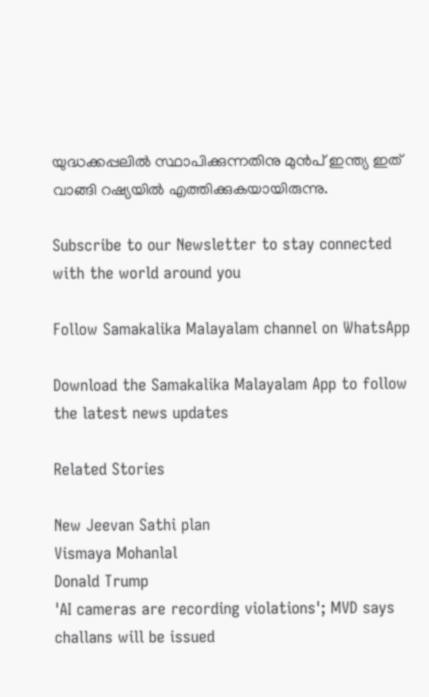യുദ്ധക്കപ്പലില്‍ സ്ഥാപിക്കുന്നതിനു മുന്‍പ് ഇന്ത്യ ഇത് വാങ്ങി റഷ്യയില്‍ എത്തിക്കുകയായിരുന്നു.

Subscribe to our Newsletter to stay connected with the world around you

Follow Samakalika Malayalam channel on WhatsApp

Download the Samakalika Malayalam App to follow the latest news updates

Related Stories

New Jeevan Sathi plan
Vismaya Mohanlal
Donald Trump
'AI cameras are recording violations'; MVD says challans will be issued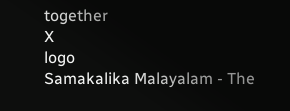together
X
logo
Samakalika Malayalam - The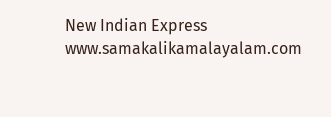New Indian Express
www.samakalikamalayalam.com